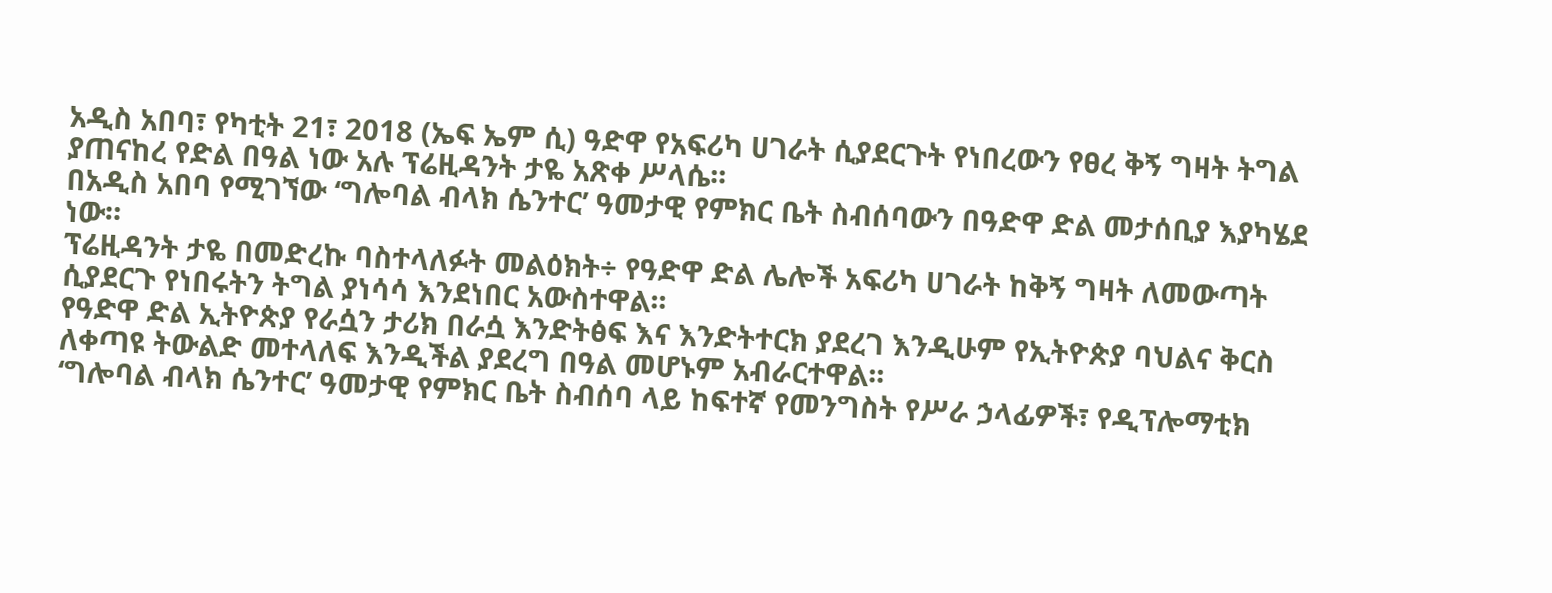አዲስ አበባ፣ የካቲት 21፣ 2018 (ኤፍ ኤም ሲ) ዓድዋ የአፍሪካ ሀገራት ሲያደርጉት የነበረውን የፀረ ቅኝ ግዛት ትግል ያጠናከረ የድል በዓል ነው አሉ ፕሬዚዳንት ታዬ አጽቀ ሥላሴ፡፡
በአዲስ አበባ የሚገኘው ‘ግሎባል ብላክ ሴንተር’ ዓመታዊ የምክር ቤት ስብሰባውን በዓድዋ ድል መታሰቢያ እያካሄደ ነው።
ፕሬዚዳንት ታዬ በመድረኩ ባስተላለፉት መልዕክት÷ የዓድዋ ድል ሌሎች አፍሪካ ሀገራት ከቅኝ ግዛት ለመውጣት ሲያደርጉ የነበሩትን ትግል ያነሳሳ እንደነበር አውስተዋል፡፡
የዓድዋ ድል ኢትዮጵያ የራሷን ታሪክ በራሷ እንድትፅፍ እና እንድትተርክ ያደረገ እንዲሁም የኢትዮጵያ ባህልና ቅርስ ለቀጣዩ ትውልድ መተላለፍ እንዲችል ያደረግ በዓል መሆኑም አብራርተዋል፡፡
‘ግሎባል ብላክ ሴንተር’ ዓመታዊ የምክር ቤት ስብሰባ ላይ ከፍተኛ የመንግስት የሥራ ኃላፊዎች፣ የዲፕሎማቲክ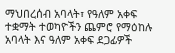ማህበረሰብ አባላት፣ የዓለም አቀፍ ተቋማት ተወካዮችን ጨምሮ የማዕከሉ አባላት እና ዓለም አቀፍ ደጋፊዎች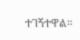ተገኝተዋል።